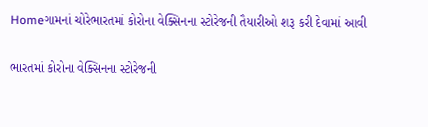Homeગામનાં ચોરેભારતમાં કોરોના વેક્સિનના સ્ટોરેજની તૈયારીઓ શરૂ કરી દેવામાં આવી

ભારતમાં કોરોના વેક્સિનના સ્ટોરેજની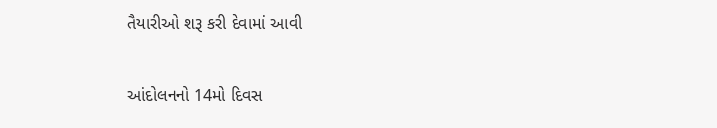તૈયારીઓ શરૂ કરી દેવામાં આવી

આંદોલનનો 14મો દિવસ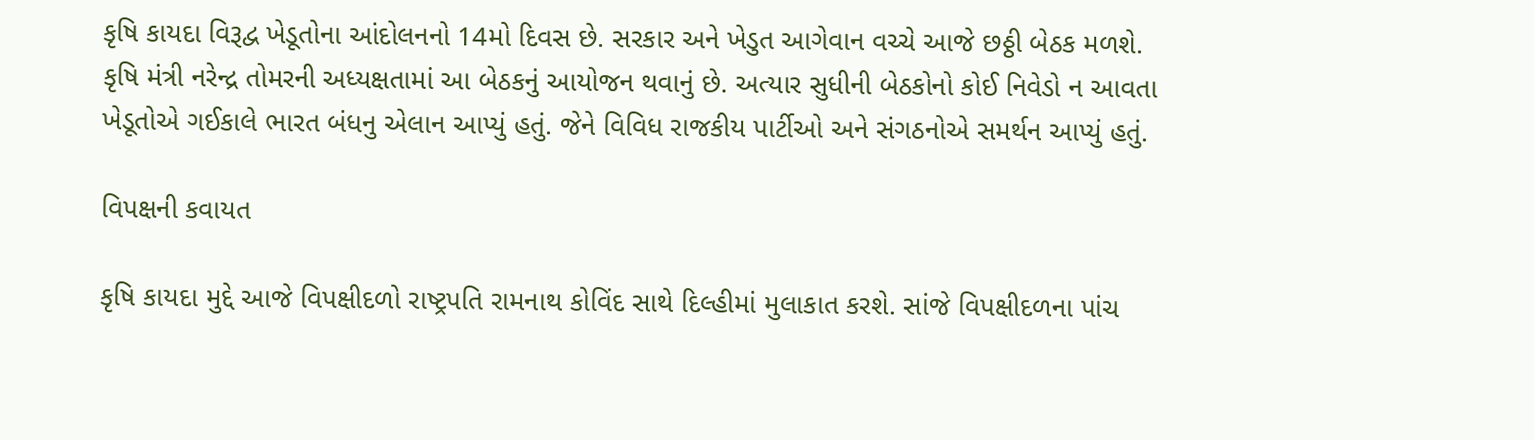કૃષિ કાયદા વિરૂદ્વ ખેડૂતોના આંદોલનનો 14મો દિવસ છે. સરકાર અને ખેડુત આગેવાન વચ્ચે આજે છઠ્ઠી બેઠક મળશે. કૃષિ મંત્રી નરેન્દ્ર તોમરની અધ્યક્ષતામાં આ બેઠકનું આયોજન થવાનું છે. અત્યાર સુધીની બેઠકોનો કોઈ નિવેડો ન આવતા ખેડૂતોએ ગઈકાલે ભારત બંધનુ એલાન આપ્યું હતું. જેને વિવિધ રાજકીય પાર્ટીઓ અને સંગઠનોએ સમર્થન આપ્યું હતું.

વિપક્ષની કવાયત

કૃષિ કાયદા મુદ્દે આજે વિપક્ષીદળો રાષ્ટ્રપતિ રામનાથ કોવિંદ સાથે દિલ્હીમાં મુલાકાત કરશે. સાંજે વિપક્ષીદળના પાંચ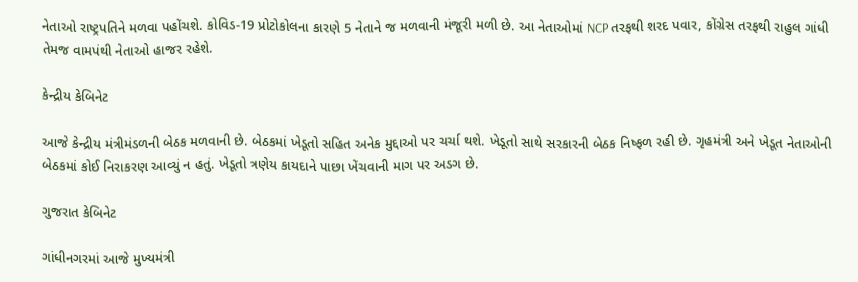નેતાઓ રાષ્ટ્રપતિને મળવા પહોંચશે. કોવિડ-19 પ્રોટોકોલના કારણે 5 નેતાને જ મળવાની મંજૂરી મળી છે. આ નેતાઓમાં NCP તરફથી શરદ પવાર, કોંગ્રેસ તરફથી રાહુલ ગાંધી તેમજ વામપંથી નેતાઓ હાજર રહેશે.

કેન્દ્રીય કેબિનેટ

આજે કેન્દ્રીય મંત્રીમંડળની બેઠક મળવાની છે. બેઠકમાં ખેડૂતો સહિત અનેક મુદ્દાઓ પર ચર્ચા થશે. ખેડૂતો સાથે સરકારની બેઠક નિષ્ફળ રહી છે. ગૃહમંત્રી અને ખેડૂત નેતાઓની બેઠકમાં કોઈ નિરાકરણ આવ્યું ન હતું. ખેડૂતો ત્રણેય કાયદાને પાછા ખેંચવાની માગ પર અડગ છે.

ગુજરાત કેબિનેટ

ગાંધીનગરમાં આજે મુખ્યમંત્રી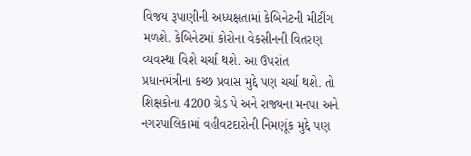વિજય રૂપાણીની અધ્યક્ષતામાં કેબિનેટની મીટીંગ મળશે. કેબિનેટમાં કોરોના વેકસીનની વિતરણ વ્યવસ્થા વિશે ચર્ચા થશે. આ ઉપરાંત પ્રધાનમંત્રીના કચ્છ પ્રવાસ મુદ્દે પણ ચર્ચા થશે. તો  શિક્ષકોના 4200 ગ્રેડ પે અને રાજ્યના મનપા અને નગરપાલિકામાં વહીવટદારોની નિમણૂંક મુદ્દે પણ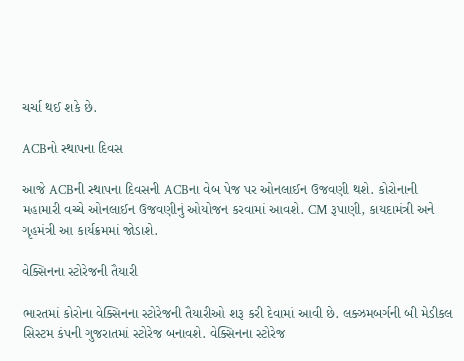ચર્ચા થઈ શકે છે.

ACBનો સ્થાપના દિવસ

આજે ACBની સ્થાપના દિવસની ACBના વેબ પેજ પર ઓનલાઈન ઉજવણી થશે. કોરોનાની મહામારી વચ્ચે ઓનલાઈન ઉજવણીનું ઓયોજન કરવામાં આવશે. CM રૂપાણી, કાયદામંત્રી અને ગૃહમંત્રી આ કાર્યક્રમમાં જોડાશે.

વેક્સિનના સ્ટોરેજની તૈયારી

ભારતમાં કોરોના વેક્સિનના સ્ટોરેજની તૈયારીઓ શરૂ કરી દેવામાં આવી છે. લક્ઝમબર્ગની બી મેડીકલ સિસ્ટમ કંપની ગુજરાતમાં સ્ટોરેજ બનાવશે. વેક્સિનના સ્ટોરેજ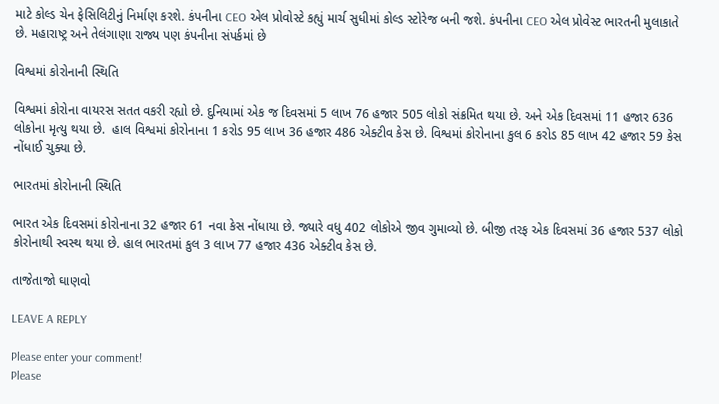માટે કોલ્ડ ચેન ફેસિલિટીનું નિર્માણ કરશે. કંપનીના CEO એલ પ્રોવોસ્ટે કહ્યું માર્ચ સુધીમાં કોલ્ડ સ્ટોરેજ બની જશે. કંપનીના CEO એલ પ્રોવેસ્ટ ભારતની મુલાકાતે છે. મહારાષ્ટ્ર અને તેલંગાણા રાજ્ય પણ કંપનીના સંપર્કમાં છે

વિશ્વમાં કોરોનાની સ્થિતિ

વિશ્વમાં કોરોના વાયરસ સતત વકરી રહ્યો છે. દુનિયામાં એક જ દિવસમાં 5 લાખ 76 હજાર 505 લોકો સંક્રમિત થયા છે. અને એક દિવસમાં 11 હજાર 636 લોકોના મૃત્યુ થયા છે.  હાલ વિશ્વમાં કોરોનાના 1 કરોડ 95 લાખ 36 હજાર 486 એક્ટીવ કેસ છે. વિશ્વમાં કોરોનાના કુલ 6 કરોડ 85 લાખ 42 હજાર 59 કેસ નોંધાઈ ચુક્યા છે.

ભારતમાં કોરોનાની સ્થિતિ

ભારત એક દિવસમાં કોરોનાના 32 હજાર 61 નવા કેસ નોંધાયા છે. જ્યારે વધુ 402 લોકોએ જીવ ગુમાવ્યો છે. બીજી તરફ એક દિવસમાં 36 હજાર 537 લોકો કોરોનાથી સ્વસ્થ થયા છે. હાલ ભારતમાં કુલ 3 લાખ 77 હજાર 436 એક્ટીવ કેસ છે.

તાજેતાજો ઘાણવો

LEAVE A REPLY

Please enter your comment!
Please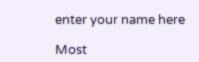enter your name here

Most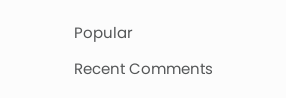Popular

Recent Comments